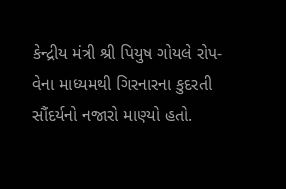કેન્દ્રીય મંત્રી શ્રી પિયુષ ગોયલે રોપ-વેના માધ્યમથી ગિરનારના કુદરતી સૌંદર્યનો નજારો માણ્યો હતો.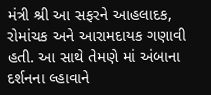મંત્રી શ્રી આ સફરને આહલાદક, રોમાંચક અને આરામદાયક ગણાવી હતી. આ સાથે તેમણે માં અંબાના દર્શનના લ્હાવાને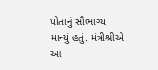પોતાનું સૌભાગ્ય માન્યું હતું. મંત્રીશ્રીએ આ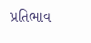પ્રતિભાવ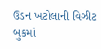ઉડન ખટોલાની વિઝીટ બુકમાં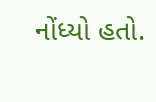નોંધ્યો હતો.